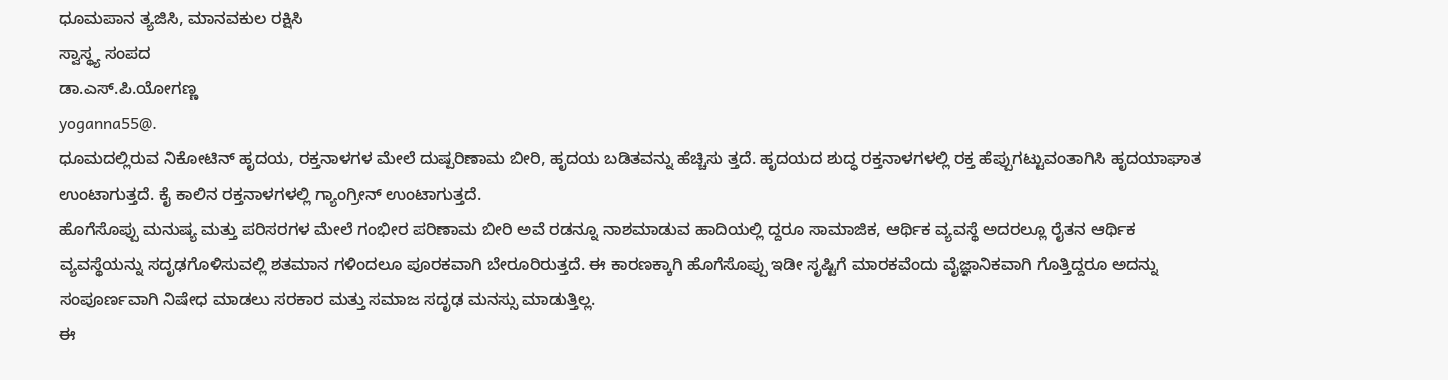ಧೂಮಪಾನ ತ್ಯಜಿಸಿ, ಮಾನವಕುಲ ರಕ್ಷಿಸಿ
ಸ್ವಾಸ್ಥ್ಯ ಸಂಪದ
ಡಾ.ಎಸ್.ಪಿ.ಯೋಗಣ್ಣ
yoganna55@.
ಧೂಮದಲ್ಲಿರುವ ನಿಕೋಟಿನ್ ಹೃದಯ, ರಕ್ತನಾಳಗಳ ಮೇಲೆ ದುಷ್ಪರಿಣಾಮ ಬೀರಿ, ಹೃದಯ ಬಡಿತವನ್ನು ಹೆಚ್ಚಿಸು ತ್ತದೆ. ಹೃದಯದ ಶುದ್ಧ ರಕ್ತನಾಳಗಳಲ್ಲಿ ರಕ್ತ ಹೆಪ್ಪುಗಟ್ಟುವಂತಾಗಿಸಿ ಹೃದಯಾಘಾತ ಉಂಟಾಗುತ್ತದೆ. ಕೈ ಕಾಲಿನ ರಕ್ತನಾಳಗಳಲ್ಲಿ ಗ್ಯಾಂಗ್ರೀನ್ ಉಂಟಾಗುತ್ತದೆ.
ಹೊಗೆಸೊಪ್ಪು ಮನುಷ್ಯ ಮತ್ತು ಪರಿಸರಗಳ ಮೇಲೆ ಗಂಭೀರ ಪರಿಣಾಮ ಬೀರಿ ಅವೆ ರಡನ್ನೂ ನಾಶಮಾಡುವ ಹಾದಿಯಲ್ಲಿ ದ್ದರೂ ಸಾಮಾಜಿಕ, ಆರ್ಥಿಕ ವ್ಯವಸ್ಥೆ ಅದರಲ್ಲೂ ರೈತನ ಆರ್ಥಿಕ ವ್ಯವಸ್ಥೆಯನ್ನು ಸದೃಢಗೊಳಿಸುವಲ್ಲಿ ಶತಮಾನ ಗಳಿಂದಲೂ ಪೂರಕವಾಗಿ ಬೇರೂರಿರುತ್ತದೆ. ಈ ಕಾರಣಕ್ಕಾಗಿ ಹೊಗೆಸೊಪ್ಪು ಇಡೀ ಸೃಷ್ಟಿಗೆ ಮಾರಕವೆಂದು ವೈಜ್ಞಾನಿಕವಾಗಿ ಗೊತ್ತಿದ್ದರೂ ಅದನ್ನು ಸಂಪೂರ್ಣವಾಗಿ ನಿಷೇಧ ಮಾಡಲು ಸರಕಾರ ಮತ್ತು ಸಮಾಜ ಸದೃಢ ಮನಸ್ಸು ಮಾಡುತ್ತಿಲ್ಲ.
ಈ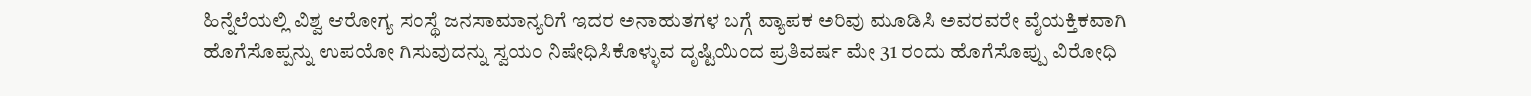ಹಿನ್ನೆಲೆಯಲ್ಲಿ ವಿಶ್ವ ಆರೋಗ್ಯ ಸಂಸ್ಥೆ ಜನಸಾಮಾನ್ಯರಿಗೆ ಇದರ ಅನಾಹುತಗಳ ಬಗ್ಗೆ ವ್ಯಾಪಕ ಅರಿವು ಮೂಡಿಸಿ ಅವರವರೇ ವೈಯಕ್ತಿಕವಾಗಿ ಹೊಗೆಸೊಪ್ಪನ್ನು ಉಪಯೋ ಗಿಸುವುದನ್ನು ಸ್ವಯಂ ನಿಷೇಧಿಸಿಕೊಳ್ಳುವ ದೃಷ್ಟಿಯಿಂದ ಪ್ರತಿವರ್ಷ ಮೇ 31 ರಂದು ಹೊಗೆಸೊಪ್ಪು ವಿರೋಧಿ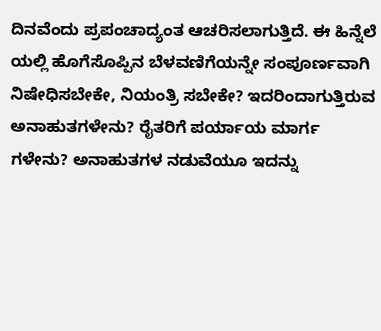ದಿನವೆಂದು ಪ್ರಪಂಚಾದ್ಯಂತ ಆಚರಿಸಲಾಗುತ್ತಿದೆ. ಈ ಹಿನ್ನೆಲೆ ಯಲ್ಲಿ ಹೊಗೆಸೊಪ್ಪಿನ ಬೆಳವಣಿಗೆಯನ್ನೇ ಸಂಪೂರ್ಣವಾಗಿ ನಿಷೇಧಿಸಬೇಕೇ, ನಿಯಂತ್ರಿ ಸಬೇಕೇ? ಇದರಿಂದಾಗುತ್ತಿರುವ ಅನಾಹುತಗಳೇನು? ರೈತರಿಗೆ ಪರ್ಯಾಯ ಮಾರ್ಗ ಗಳೇನು? ಅನಾಹುತಗಳ ನಡುವೆಯೂ ಇದನ್ನು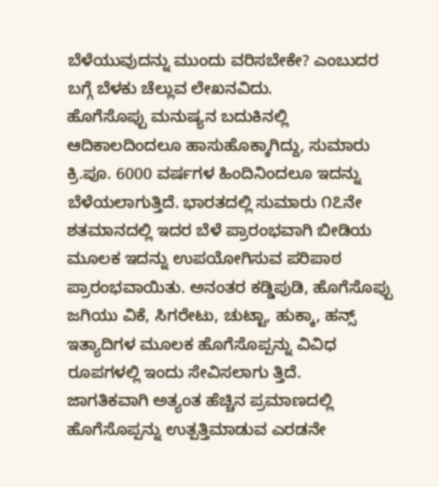ಬೆಳೆಯುವುದನ್ನು ಮುಂದು ವರಿಸಬೇಕೇ? ಎಂಬುದರ ಬಗ್ಗೆ ಬೆಳಕು ಚೆಲ್ಲುವ ಲೇಖನವಿದು.
ಹೊಗೆಸೊಪ್ಪು ಮನುಷ್ಯನ ಬದುಕಿನಲ್ಲಿ ಆದಿಕಾಲದಿಂದಲೂ ಹಾಸುಹೊಕ್ಕಾಗಿದ್ದು, ಸುಮಾರು ಕ್ರಿ.ಪೂ. 6000 ವರ್ಷಗಳ ಹಿಂದಿನಿಂದಲೂ ಇದನ್ನು ಬೆಳೆಯಲಾಗುತ್ತಿದೆ. ಭಾರತದಲ್ಲಿ ಸುಮಾರು ೧೭ನೇ ಶತಮಾನದಲ್ಲಿ ಇದರ ಬೆಳೆ ಪ್ರಾರಂಭವಾಗಿ ಬೀಡಿಯ ಮೂಲಕ ಇದನ್ನು ಉಪಯೋಗಿಸುವ ಪರಿಪಾಠ ಪ್ರಾರಂಭವಾಯಿತು. ಅನಂತರ ಕಡ್ಡಿಪುಡಿ, ಹೊಗೆಸೊಪ್ಪು ಜಗಿಯು ವಿಕೆ, ಸಿಗರೇಟು, ಚುಟ್ಟಾ, ಹುಕ್ಕಾ, ಹನ್ಸ್ ಇತ್ಯಾದಿಗಳ ಮೂಲಕ ಹೊಗೆಸೊಪ್ಪನ್ನು ವಿವಿಧ ರೂಪಗಳಲ್ಲಿ ಇಂದು ಸೇವಿಸಲಾಗು ತ್ತಿದೆ.
ಜಾಗತಿಕವಾಗಿ ಅತ್ಯಂತ ಹೆಚ್ಚಿನ ಪ್ರಮಾಣದಲ್ಲಿ ಹೊಗೆಸೊಪ್ಪನ್ನು ಉತ್ಪತ್ತಿಮಾಡುವ ಎರಡನೇ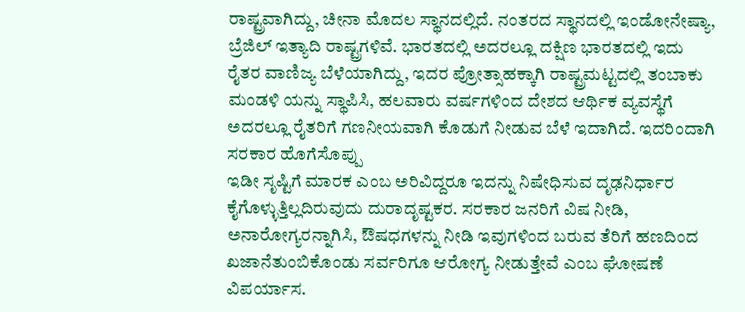ರಾಷ್ಟ್ರವಾಗಿದ್ದು, ಚೀನಾ ಮೊದಲ ಸ್ಥಾನದಲ್ಲಿದೆ. ನಂತರದ ಸ್ಥಾನದಲ್ಲಿ ಇಂಡೋನೇಷ್ಯಾ, ಬ್ರೆಜಿಲ್ ಇತ್ಯಾದಿ ರಾಷ್ಟ್ರಗಳಿವೆ. ಭಾರತದಲ್ಲಿ ಅದರಲ್ಲೂ ದಕ್ಷಿಣ ಭಾರತದಲ್ಲಿ ಇದು ರೈತರ ವಾಣಿಜ್ಯ ಬೆಳೆಯಾಗಿದ್ದು, ಇದರ ಪ್ರೋತ್ಸಾಹಕ್ಕಾಗಿ ರಾಷ್ಟ್ರಮಟ್ಟದಲ್ಲಿ ತಂಬಾಕು ಮಂಡಳಿ ಯನ್ನು ಸ್ಥಾಪಿಸಿ, ಹಲವಾರು ವರ್ಷಗಳಿಂದ ದೇಶದ ಆರ್ಥಿಕ ವ್ಯವಸ್ಥೆಗೆ ಅದರಲ್ಲೂ ರೈತರಿಗೆ ಗಣನೀಯವಾಗಿ ಕೊಡುಗೆ ನೀಡುವ ಬೆಳೆ ಇದಾಗಿದೆ. ಇದರಿಂದಾಗಿ ಸರಕಾರ ಹೊಗೆಸೊಪ್ಪು
ಇಡೀ ಸೃಷ್ಟಿಗೆ ಮಾರಕ ಎಂಬ ಅರಿವಿದ್ದರೂ ಇದನ್ನು ನಿಷೇಧಿಸುವ ದೃಢನಿರ್ಧಾರ ಕೈಗೊಳ್ಳುತ್ತಿಲ್ಲದಿರುವುದು ದುರಾದೃಷ್ಟಕರ. ಸರಕಾರ ಜನರಿಗೆ ವಿಷ ನೀಡಿ, ಅನಾರೋಗ್ಯರನ್ನಾಗಿಸಿ, ಔಷಧಗಳನ್ನು ನೀಡಿ ಇವುಗಳಿಂದ ಬರುವ ತೆರಿಗೆ ಹಣದಿಂದ ಖಜಾನೆತುಂಬಿಕೊಂಡು ಸರ್ವರಿಗೂ ಆರೋಗ್ಯ ನೀಡುತ್ತೇವೆ ಎಂಬ ಘೋಷಣೆ ವಿಪರ್ಯಾಸ.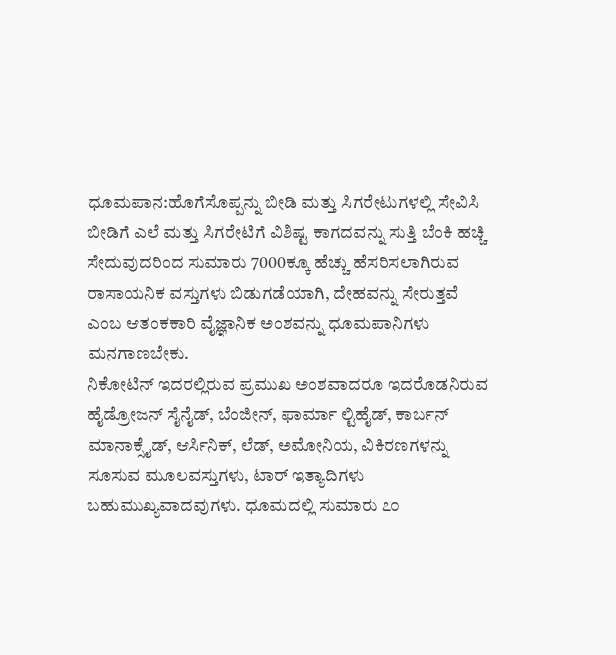ಧೂಮಪಾನ:ಹೊಗೆಸೊಪ್ಪನ್ನು ಬೀಡಿ ಮತ್ತು ಸಿಗರೇಟುಗಳಲ್ಲಿ ಸೇವಿಸಿ ಬೀಡಿಗೆ ಎಲೆ ಮತ್ತು ಸಿಗರೇಟಿಗೆ ವಿಶಿಷ್ಟ ಕಾಗದವನ್ನು ಸುತ್ತಿ ಬೆಂಕಿ ಹಚ್ಚಿ ಸೇದುವುದರಿಂದ ಸುಮಾರು 7000ಕ್ಕೂ ಹೆಚ್ಚು ಹೆಸರಿಸಲಾಗಿರುವ ರಾಸಾಯನಿಕ ವಸ್ತುಗಳು ಬಿಡುಗಡೆಯಾಗಿ, ದೇಹವನ್ನು ಸೇರುತ್ತವೆ ಎಂಬ ಆತಂಕಕಾರಿ ವೈಜ್ಞಾನಿಕ ಅಂಶವನ್ನು ಧೂಮಪಾನಿಗಳು ಮನಗಾಣಬೇಕು.
ನಿಕೋಟಿನ್ ಇದರಲ್ಲಿರುವ ಪ್ರಮುಖ ಅಂಶವಾದರೂ ಇದರೊಡನಿರುವ ಹೈಡ್ರೋಜನ್ ಸೈನೈಡ್, ಬೆಂಜೀನ್, ಫಾರ್ಮಾ ಲ್ಟಿಹೈಡ್, ಕಾರ್ಬನ್ ಮಾನಾಕ್ಸೈಡ್, ಆರ್ಸಿನಿಕ್, ಲೆಡ್, ಅಮೋನಿಯ, ವಿಕಿರಣಗಳನ್ನು ಸೂಸುವ ಮೂಲವಸ್ತುಗಳು, ಟಾರ್ ಇತ್ಯಾದಿಗಳು ಬಹುಮುಖ್ಯವಾದವುಗಳು. ಧೂಮದಲ್ಲಿ ಸುಮಾರು ೭೦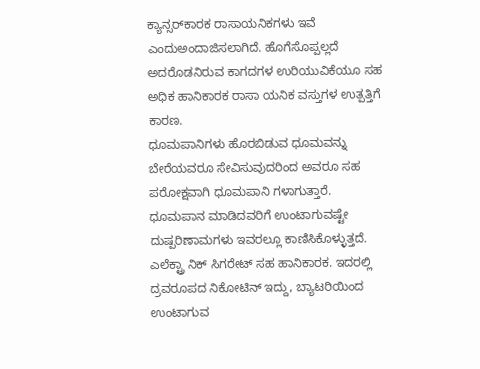ಕ್ಯಾನ್ಸರ್‌ಕಾರಕ ರಾಸಾಯನಿಕಗಳು ಇವೆ ಎಂದುಅಂದಾಜಿಸಲಾಗಿದೆ. ಹೊಗೆಸೊಪ್ಪಲ್ಲದೆ ಅದರೊಡನಿರುವ ಕಾಗದಗಳ ಉರಿಯುವಿಕೆಯೂ ಸಹ ಅಧಿಕ ಹಾನಿಕಾರಕ ರಾಸಾ ಯನಿಕ ವಸ್ತುಗಳ ಉತ್ಪತ್ತಿಗೆ ಕಾರಣ.
ಧೂಮಪಾನಿಗಳು ಹೊರಬಿಡುವ ಧೂಮವನ್ನು ಬೇರೆಯವರೂ ಸೇವಿಸುವುದರಿಂದ ಅವರೂ ಸಹ ಪರೋಕ್ಷವಾಗಿ ಧೂಮಪಾನಿ ಗಳಾಗುತ್ತಾರೆ. ಧೂಮಪಾನ ಮಾಡಿದವರಿಗೆ ಉಂಟಾಗುವಷ್ಟೇ ದುಷ್ಪರಿಣಾಮಗಳು ಇವರಲ್ಲೂ ಕಾಣಿಸಿಕೊಳ್ಳುತ್ತದೆ. ಎಲೆಕ್ಟ್ರಾ ನಿಕ್ ಸಿಗರೇಟ್ ಸಹ ಹಾನಿಕಾರಕ. ಇದರಲ್ಲಿ ದ್ರವರೂಪದ ನಿಕೋಟಿನ್ ಇದ್ದು, ಬ್ಯಾಟರಿಯಿಂದ ಉಂಟಾಗುವ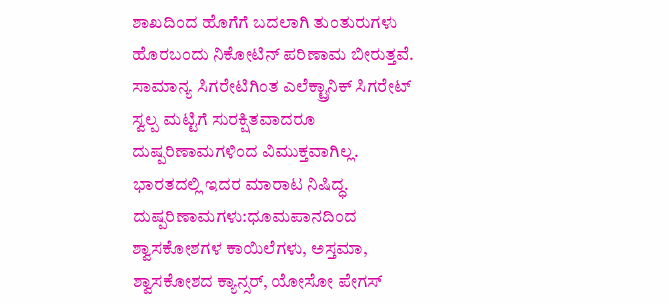ಶಾಖದಿಂದ ಹೊಗೆಗೆ ಬದಲಾಗಿ ತುಂತುರುಗಳು ಹೊರಬಂದು ನಿಕೋಟಿನ್ ಪರಿಣಾಮ ಬೀರುತ್ತವೆ. ಸಾಮಾನ್ಯ ಸಿಗರೇಟಿಗಿಂತ ಎಲೆಕ್ಟ್ರಾನಿಕ್ ಸಿಗರೇಟ್ ಸ್ವಲ್ಪ ಮಟ್ಟಿಗೆ ಸುರಕ್ಷಿತವಾದರೂ ದುಷ್ಪರಿಣಾಮಗಳಿಂದ ವಿಮುಕ್ತವಾಗಿಲ್ಲ. ಭಾರತದಲ್ಲಿ ಇದರ ಮಾರಾಟ ನಿಷಿದ್ಧ.
ದುಷ್ಪರಿಣಾಮಗಳು:ಧೂಮಪಾನದಿಂದ ಶ್ವಾಸಕೋಶಗಳ ಕಾಯಿಲೆಗಳು, ಅಸ್ತಮಾ, ಶ್ವಾಸಕೋಶದ ಕ್ಯಾನ್ಸರ್, ಯೋಸೋ ಪೇಗಸ್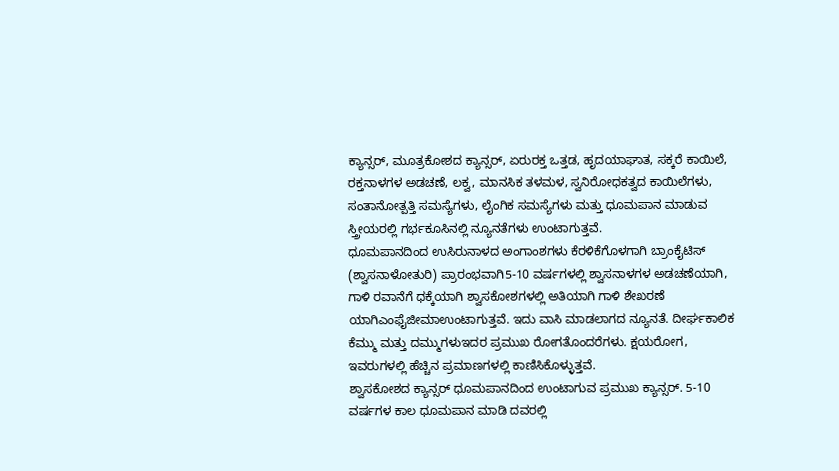ಕ್ಯಾನ್ಸರ್, ಮೂತ್ರಕೋಶದ ಕ್ಯಾನ್ಸರ್, ಏರುರಕ್ತ ಒತ್ತಡ, ಹೃದಯಾಘಾತ, ಸಕ್ಕರೆ ಕಾಯಿಲೆ, ರಕ್ತನಾಳಗಳ ಅಡಚಣೆ, ಲಕ್ವ, ಮಾನಸಿಕ ತಳಮಳ, ಸ್ವನಿರೋಧಕತ್ವದ ಕಾಯಿಲೆಗಳು, ಸಂತಾನೋತ್ಪತ್ತಿ ಸಮಸ್ಯೆಗಳು, ಲೈಂಗಿಕ ಸಮಸ್ಯೆಗಳು ಮತ್ತು ಧೂಮಪಾನ ಮಾಡುವ ಸ್ತ್ರೀಯರಲ್ಲಿ ಗರ್ಭಕೂಸಿನಲ್ಲಿ ನ್ಯೂನತೆಗಳು ಉಂಟಾಗುತ್ತವೆ.
ಧೂಮಪಾನದಿಂದ ಉಸಿರುನಾಳದ ಅಂಗಾಂಶಗಳು ಕೆರಳಿಕೆಗೊಳಗಾಗಿ ಬ್ರಾಂಕೈಟಿಸ್ (ಶ್ವಾಸನಾಳೋತುರಿ) ಪ್ರಾರಂಭವಾಗಿ5-10 ವರ್ಷಗಳಲ್ಲಿ ಶ್ವಾಸನಾಳಗಳ ಅಡಚಣೆಯಾಗಿ, ಗಾಳಿ ರವಾನೆಗೆ ಧಕ್ಕೆಯಾಗಿ ಶ್ವಾಸಕೋಶಗಳಲ್ಲಿ ಅತಿಯಾಗಿ ಗಾಳಿ ಶೇಖರಣೆ ಯಾಗಿಎಂಫೈಜೀಮಾಉಂಟಾಗುತ್ತವೆ. ಇದು ವಾಸಿ ಮಾಡಲಾಗದ ನ್ಯೂನತೆ. ದೀರ್ಘಕಾಲಿಕ ಕೆಮ್ಮು ಮತ್ತು ದಮ್ಮುಗಳುಇದರ ಪ್ರಮುಖ ರೋಗತೊಂದರೆಗಳು. ಕ್ಷಯರೋಗ, ಇವರುಗಳಲ್ಲಿ ಹೆಚ್ಚಿನ ಪ್ರಮಾಣಗಳಲ್ಲಿ ಕಾಣಿಸಿಕೊಳ್ಳುತ್ತವೆ.
ಶ್ವಾಸಕೋಶದ ಕ್ಯಾನ್ಸರ್ ಧೂಮಪಾನದಿಂದ ಉಂಟಾಗುವ ಪ್ರಮುಖ ಕ್ಯಾನ್ಸರ್. 5-10 ವರ್ಷಗಳ ಕಾಲ ಧೂಮಪಾನ ಮಾಡಿ ದವರಲ್ಲಿ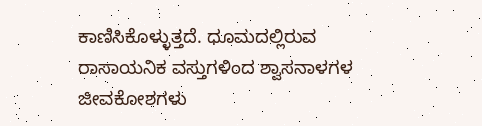ಕಾಣಿಸಿಕೊಳ್ಳುತ್ತದೆ. ಧೂಮದಲ್ಲಿರುವ ರಾಸಾಯನಿಕ ವಸ್ತುಗಳಿಂದ ಶ್ವಾಸನಾಳಗಳ ಜೀವಕೋಶಗಳು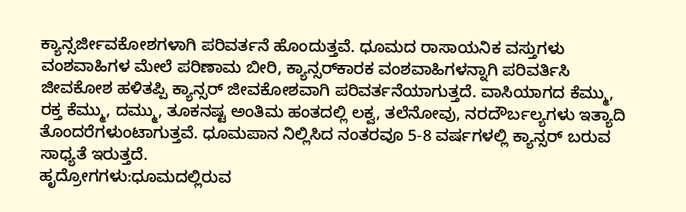ಕ್ಯಾನ್ಸರ್ಜೀವಕೋಶಗಳಾಗಿ ಪರಿವರ್ತನೆ ಹೊಂದುತ್ತವೆ. ಧೂಮದ ರಾಸಾಯನಿಕ ವಸ್ತುಗಳು ವಂಶವಾಹಿಗಳ ಮೇಲೆ ಪರಿಣಾಮ ಬೀರಿ, ಕ್ಯಾನ್ಸರ್‌ಕಾರಕ ವಂಶವಾಹಿಗಳನ್ನಾಗಿ ಪರಿವರ್ತಿಸಿ ಜೀವಕೋಶ ಹಳಿತಪ್ಪಿ ಕ್ಯಾನ್ಸರ್ ಜೀವಕೋಶವಾಗಿ ಪರಿವರ್ತನೆಯಾಗುತ್ತದೆ. ವಾಸಿಯಾಗದ ಕೆಮ್ಮು, ರಕ್ತ ಕೆಮ್ಮು, ದಮ್ಮು, ತೂಕನಷ್ಟ ಅಂತಿಮ ಹಂತದಲ್ಲಿ ಲಕ್ವ, ತಲೆನೋವು, ನರದೌರ್ಬಲ್ಯಗಳು ಇತ್ಯಾದಿ ತೊಂದರೆಗಳುಂಟಾಗುತ್ತವೆ. ಧೂಮಪಾನ ನಿಲ್ಲಿಸಿದ ನಂತರವೂ 5-8 ವರ್ಷಗಳಲ್ಲಿ ಕ್ಯಾನ್ಸರ್ ಬರುವ ಸಾಧ್ಯತೆ ಇರುತ್ತದೆ.
ಹೃದ್ರೋಗಗಳು:ಧೂಮದಲ್ಲಿರುವ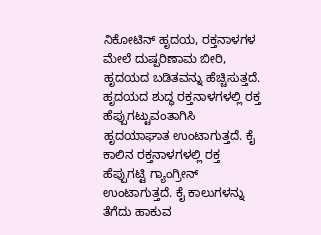ನಿಕೋಟಿನ್ ಹೃದಯ, ರಕ್ತನಾಳಗಳ ಮೇಲೆ ದುಷ್ಪರಿಣಾಮ ಬೀರಿ, ಹೃದಯದ ಬಡಿತವನ್ನು ಹೆಚ್ಚಿಸುತ್ತದೆ. ಹೃದಯದ ಶುದ್ಧ ರಕ್ತನಾಳಗಳಲ್ಲಿ ರಕ್ತ ಹೆಪ್ಪುಗಟ್ಟುವಂತಾಗಿಸಿ ಹೃದಯಾಘಾತ ಉಂಟಾಗುತ್ತದೆ. ಕೈ ಕಾಲಿನ ರಕ್ತನಾಳಗಳಲ್ಲಿ ರಕ್ತ ಹೆಪ್ಪುಗಟ್ಟಿ ಗ್ಯಾಂಗ್ರೀನ್ ಉಂಟಾಗುತ್ತದೆ. ಕೈ ಕಾಲುಗಳನ್ನು ತೆಗೆದು ಹಾಕುವ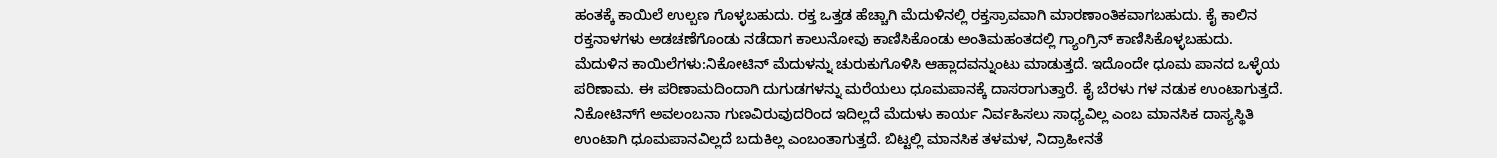ಹಂತಕ್ಕೆ ಕಾಯಿಲೆ ಉಲ್ಬಣ ಗೊಳ್ಳಬಹುದು. ರಕ್ತ ಒತ್ತಡ ಹೆಚ್ಚಾಗಿ ಮೆದುಳಿನಲ್ಲಿ ರಕ್ತಸ್ರಾವವಾಗಿ ಮಾರಣಾಂತಿಕವಾಗಬಹುದು. ಕೈ ಕಾಲಿನ ರಕ್ತನಾಳಗಳು ಅಡಚಣೆಗೊಂಡು ನಡೆದಾಗ ಕಾಲುನೋವು ಕಾಣಿಸಿಕೊಂಡು ಅಂತಿಮಹಂತದಲ್ಲಿ ಗ್ಯಾಂಗ್ರಿನ್ ಕಾಣಿಸಿಕೊಳ್ಳಬಹುದು.
ಮೆದುಳಿನ ಕಾಯಿಲೆಗಳು:ನಿಕೋಟಿನ್ ಮೆದುಳನ್ನು ಚುರುಕುಗೊಳಿಸಿ ಆಹ್ಲಾದವನ್ನುಂಟು ಮಾಡುತ್ತದೆ. ಇದೊಂದೇ ಧೂಮ ಪಾನದ ಒಳ್ಳೆಯ ಪರಿಣಾಮ. ಈ ಪರಿಣಾಮದಿಂದಾಗಿ ದುಗುಡಗಳನ್ನು ಮರೆಯಲು ಧೂಮಪಾನಕ್ಕೆ ದಾಸರಾಗುತ್ತಾರೆ. ಕೈ ಬೆರಳು ಗಳ ನಡುಕ ಉಂಟಾಗುತ್ತದೆ. ನಿಕೋಟಿನ್‌ಗೆ ಅವಲಂಬನಾ ಗುಣವಿರುವುದರಿಂದ ಇದಿಲ್ಲದೆ ಮೆದುಳು ಕಾರ್ಯ ನಿರ್ವಹಿಸಲು ಸಾಧ್ಯವಿಲ್ಲ ಎಂಬ ಮಾನಸಿಕ ದಾಸ್ಯಸ್ಥಿತಿ ಉಂಟಾಗಿ ಧೂಮಪಾನವಿಲ್ಲದೆ ಬದುಕಿಲ್ಲ ಎಂಬಂತಾಗುತ್ತದೆ. ಬಿಟ್ಟಲ್ಲಿ ಮಾನಸಿಕ ತಳಮಳ, ನಿದ್ರಾಹೀನತೆ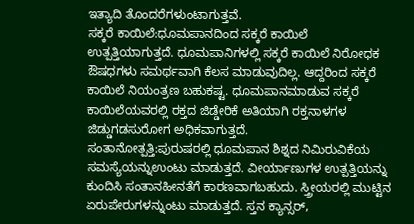ಇತ್ಯಾದಿ ತೊಂದರೆಗಳುಂಟಾಗುತ್ತವೆ.
ಸಕ್ಕರೆ ಕಾಯಿಲೆ:ಧೂಮಪಾನದಿಂದ ಸಕ್ಕರೆ ಕಾಯಿಲೆ ಉತ್ಪತ್ತಿಯಾಗುತ್ತದೆ. ಧೂಮಪಾನಿಗಳಲ್ಲಿ ಸಕ್ಕರೆ ಕಾಯಿಲೆ ನಿರೋಧಕ ಔಷಧಗಳು ಸಮರ್ಥವಾಗಿ ಕೆಲಸ ಮಾಡುವುದಿಲ್ಲ. ಆದ್ದರಿಂದ ಸಕ್ಕರೆ ಕಾಯಿಲೆ ನಿಯಂತ್ರಣ ಬಹುಕಷ್ಟ. ಧೂಮಪಾನಮಾಡುವ ಸಕ್ಕರೆ ಕಾಯಿಲೆಯವರಲ್ಲಿ ರಕ್ತದ ಜಿಡ್ಡೇರಿಕೆ ಅತಿಯಾಗಿ ರಕ್ತನಾಳಗಳ ಜಿಡ್ಡುಗಡಸುರೋಗ ಅಧಿಕವಾಗುತ್ತದೆ.
ಸಂತಾನೋತ್ಪತ್ತಿ:ಪುರುಷರಲ್ಲಿ ಧೂಮಪಾನ ಶಿಶ್ನದ ನಿಮಿರುವಿಕೆಯ ಸಮಸ್ಯೆಯನ್ನುಉಂಟು ಮಾಡುತ್ತದೆ. ವೀರ್ಯಾಣುಗಳ ಉತ್ಪತ್ತಿಯನ್ನು ಕುಂದಿಸಿ ಸಂತಾನಹೀನತೆಗೆ ಕಾರಣವಾಗಬಹುದು. ಸ್ತ್ರೀಯರಲ್ಲಿ ಮುಟ್ಟಿನ ಏರುಪೇರುಗಳನ್ನುಂಟು ಮಾಡುತ್ತದೆ. ಸ್ತನ ಕ್ಯಾನ್ಸರ್,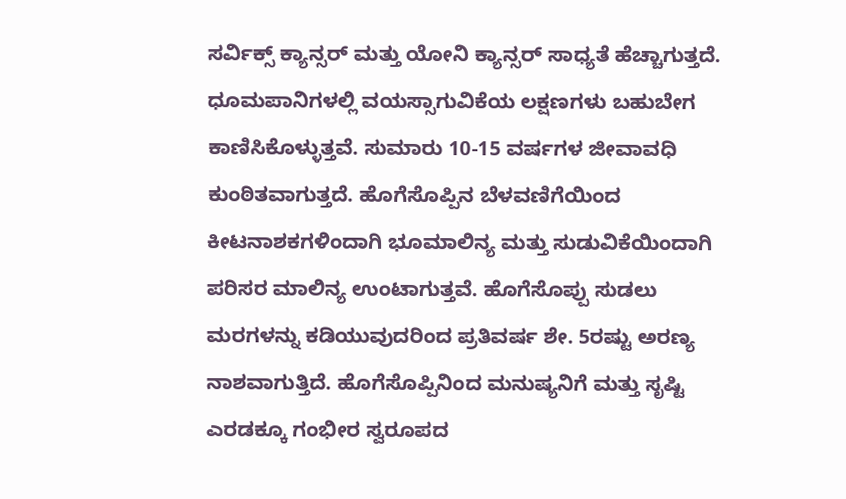ಸರ್ವಿಕ್ಸ್ ಕ್ಯಾನ್ಸರ್ ಮತ್ತು ಯೋನಿ ಕ್ಯಾನ್ಸರ್ ಸಾಧ್ಯತೆ ಹೆಚ್ಚಾಗುತ್ತದೆ.
ಧೂಮಪಾನಿಗಳಲ್ಲಿ ವಯಸ್ಸಾಗುವಿಕೆಯ ಲಕ್ಷಣಗಳು ಬಹುಬೇಗ ಕಾಣಿಸಿಕೊಳ್ಳುತ್ತವೆ. ಸುಮಾರು 10-15 ವರ್ಷಗಳ ಜೀವಾವಧಿ ಕುಂಠಿತವಾಗುತ್ತದೆ. ಹೊಗೆಸೊಪ್ಪಿನ ಬೆಳವಣಿಗೆಯಿಂದ ಕೀಟನಾಶಕಗಳಿಂದಾಗಿ ಭೂಮಾಲಿನ್ಯ ಮತ್ತು ಸುಡುವಿಕೆಯಿಂದಾಗಿ ಪರಿಸರ ಮಾಲಿನ್ಯ ಉಂಟಾಗುತ್ತವೆ. ಹೊಗೆಸೊಪ್ಪು ಸುಡಲು ಮರಗಳನ್ನು ಕಡಿಯುವುದರಿಂದ ಪ್ರತಿವರ್ಷ ಶೇ. 5ರಷ್ಟು ಅರಣ್ಯ ನಾಶವಾಗುತ್ತಿದೆ. ಹೊಗೆಸೊಪ್ಪಿನಿಂದ ಮನುಷ್ಯನಿಗೆ ಮತ್ತು ಸೃಷ್ಟಿ ಎರಡಕ್ಕೂ ಗಂಭೀರ ಸ್ವರೂಪದ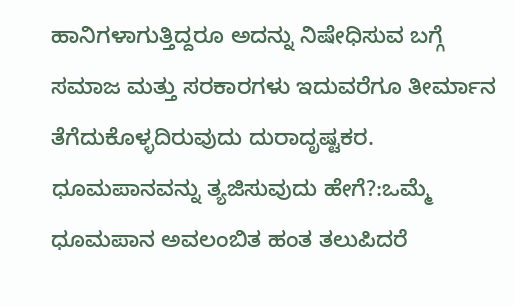ಹಾನಿಗಳಾಗುತ್ತಿದ್ದರೂ ಅದನ್ನು ನಿಷೇಧಿಸುವ ಬಗ್ಗೆ ಸಮಾಜ ಮತ್ತು ಸರಕಾರಗಳು ಇದುವರೆಗೂ ತೀರ್ಮಾನ ತೆಗೆದುಕೊಳ್ಳದಿರುವುದು ದುರಾದೃಷ್ಟಕರ.
ಧೂಮಪಾನವನ್ನು ತ್ಯಜಿಸುವುದು ಹೇಗೆ?:ಒಮ್ಮೆ ಧೂಮಪಾನ ಅವಲಂಬಿತ ಹಂತ ತಲುಪಿದರೆ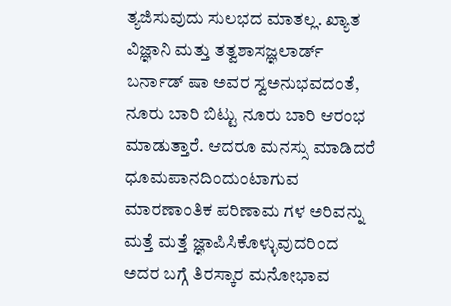ತ್ಯಜಿಸುವುದು ಸುಲಭದ ಮಾತಲ್ಲ. ಖ್ಯಾತ ವಿಜ್ಞಾನಿ ಮತ್ತು ತತ್ವಶಾಸಜ್ಞಲಾರ್ಡ್ ಬರ್ನಾಡ್ ಷಾ ಅವರ ಸ್ವಅನುಭವದಂತೆ, ನೂರು ಬಾರಿ ಬಿಟ್ಟು ನೂರು ಬಾರಿ ಆರಂಭ ಮಾಡುತ್ತಾರೆ. ಆದರೂ ಮನಸ್ಸು ಮಾಡಿದರೆ ಧೂಮಪಾನದಿಂದುಂಟಾಗುವ ಮಾರಣಾಂತಿಕ ಪರಿಣಾಮ ಗಳ ಅರಿವನ್ನು ಮತ್ತೆ ಮತ್ತೆ ಜ್ಞಾಪಿಸಿಕೊಳ್ಳುವುದರಿಂದ ಅದರ ಬಗ್ಗೆ ತಿರಸ್ಕಾರ ಮನೋಭಾವ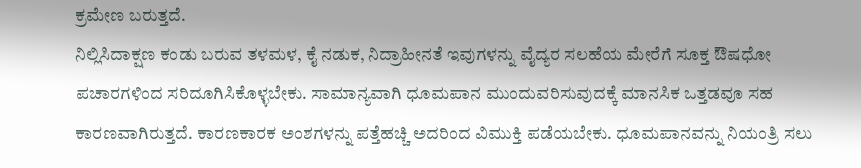ಕ್ರಮೇಣ ಬರುತ್ತದೆ.
ನಿಲ್ಲಿಸಿದಾಕ್ಷಣ ಕಂಡು ಬರುವ ತಳಮಳ, ಕೈ ನಡುಕ, ನಿದ್ರಾಹೀನತೆ ಇವುಗಳನ್ನು ವೈದ್ಯರ ಸಲಹೆಯ ಮೇರೆಗೆ ಸೂಕ್ತ ಔಷಧೋ ಪಚಾರಗಳಿಂದ ಸರಿದೂಗಿಸಿಕೊಳ್ಳಬೇಕು. ಸಾಮಾನ್ಯವಾಗಿ ಧೂಮಪಾನ ಮುಂದುವರಿಸುವುದಕ್ಕೆ ಮಾನಸಿಕ ಒತ್ತಡವೂ ಸಹ ಕಾರಣವಾಗಿರುತ್ತದೆ. ಕಾರಣಕಾರಕ ಅಂಶಗಳನ್ನು ಪತ್ತೆಹಚ್ಚಿ ಅದರಿಂದ ವಿಮುಕ್ತಿ ಪಡೆಯಬೇಕು. ಧೂಮಪಾನವನ್ನು ನಿಯಂತ್ರಿ ಸಲು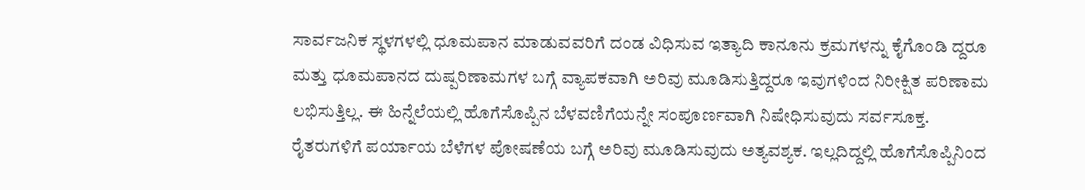ಸಾರ್ವಜನಿಕ ಸ್ಥಳಗಳಲ್ಲಿ ಧೂಮಪಾನ ಮಾಡುವವರಿಗೆ ದಂಡ ವಿಧಿಸುವ ಇತ್ಯಾದಿ ಕಾನೂನು ಕ್ರಮಗಳನ್ನು ಕೈಗೊಂಡಿ ದ್ದರೂ ಮತ್ತು ಧೂಮಪಾನದ ದುಷ್ಪರಿಣಾಮಗಳ ಬಗ್ಗೆ ವ್ಯಾಪಕವಾಗಿ ಅರಿವು ಮೂಡಿಸುತ್ತಿದ್ದರೂ ಇವುಗಳಿಂದ ನಿರೀಕ್ಷಿತ ಪರಿಣಾಮ ಲಭಿಸುತ್ತಿಲ್ಲ. ಈ ಹಿನ್ನೆಲೆಯಲ್ಲಿ ಹೊಗೆಸೊಪ್ಪಿನ ಬೆಳವಣಿಗೆಯನ್ನೇ ಸಂಪೂರ್ಣವಾಗಿ ನಿಷೇಧಿಸುವುದು ಸರ್ವಸೂಕ್ತ.
ರೈತರುಗಳಿಗೆ ಪರ್ಯಾಯ ಬೆಳೆಗಳ ಪೋಷಣೆಯ ಬಗ್ಗೆ ಅರಿವು ಮೂಡಿಸುವುದು ಅತ್ಯವಶ್ಯಕ. ಇಲ್ಲದಿದ್ದಲ್ಲಿ ಹೊಗೆಸೊಪ್ಪಿನಿಂದ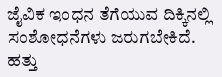ಜೈವಿಕ ಇಂಧನ ತೆಗೆಯುವ ದಿಕ್ಕಿನಲ್ಲಿ ಸಂಶೋಧನೆಗಳು ಜರುಗಬೇಕಿದೆ. ಹತ್ತು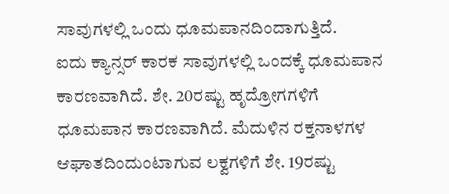ಸಾವುಗಳಲ್ಲಿ ಒಂದು ಧೂಮಪಾನದಿಂದಾಗುತ್ತಿದೆ.
ಐದು ಕ್ಯಾನ್ಸರ್ ಕಾರಕ ಸಾವುಗಳಲ್ಲಿ ಒಂದಕ್ಕೆ ಧೂಮಪಾನ ಕಾರಣವಾಗಿದೆ. ಶೇ. 20ರಷ್ಟು ಹೃದ್ರೋಗಗಳಿಗೆ ಧೂಮಪಾನ ಕಾರಣವಾಗಿದೆ. ಮೆದುಳಿನ ರಕ್ತನಾಳಗಳ ಆಘಾತದಿಂದುಂಟಾಗುವ ಲಕ್ವಗಳಿಗೆ ಶೇ. 19ರಷ್ಟು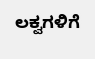ಲಕ್ವಗಳಿಗೆ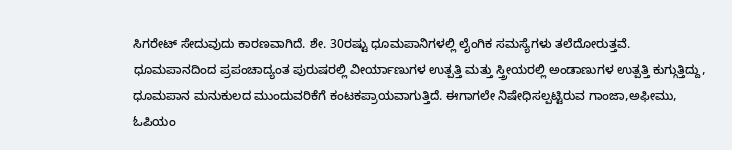ಸಿಗರೇಟ್ ಸೇದುವುದು ಕಾರಣವಾಗಿದೆ. ಶೇ. 30ರಷ್ಟು ಧೂಮಪಾನಿಗಳಲ್ಲಿ ಲೈಂಗಿಕ ಸಮಸ್ಯೆಗಳು ತಲೆದೋರುತ್ತವೆ.
ಧೂಮಪಾನದಿಂದ ಪ್ರಪಂಚಾದ್ಯಂತ ಪುರುಷರಲ್ಲಿ ವೀರ್ಯಾಣುಗಳ ಉತ್ಪತ್ತಿ ಮತ್ತು ಸ್ತ್ರೀಯರಲ್ಲಿ ಅಂಡಾಣುಗಳ ಉತ್ಪತ್ತಿ ಕುಗ್ಗುತ್ತಿದ್ದು, ಧೂಮಪಾನ ಮನುಕುಲದ ಮುಂದುವರಿಕೆಗೆ ಕಂಟಕಪ್ರಾಯವಾಗುತ್ತಿದೆ. ಈಗಾಗಲೇ ನಿಷೇಧಿಸಲ್ಪಟ್ಟಿರುವ ಗಾಂಜಾ,ಅಫೀಮು, ಓಪಿಯಂ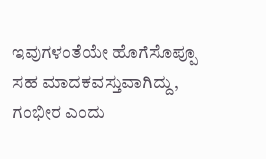ಇವುಗಳಂತೆಯೇ ಹೊಗೆಸೊಪ್ಪೂ ಸಹ ಮಾದಕವಸ್ತುವಾಗಿದ್ದು, ಗಂಭೀರ ಎಂದು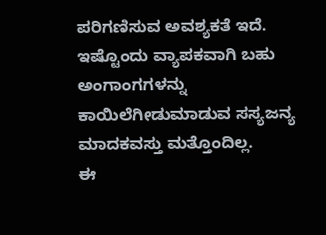ಪರಿಗಣಿಸುವ ಅವಶ್ಯಕತೆ ಇದೆ. ಇಷ್ಟೊಂದು ವ್ಯಾಪಕವಾಗಿ ಬಹು ಅಂಗಾಂಗಗಳನ್ನು ಕಾಯಿಲೆಗೀಡುಮಾಡುವ ಸಸ್ಯಜನ್ಯ ಮಾದಕವಸ್ತು ಮತ್ತೊಂದಿಲ್ಲ.
ಈ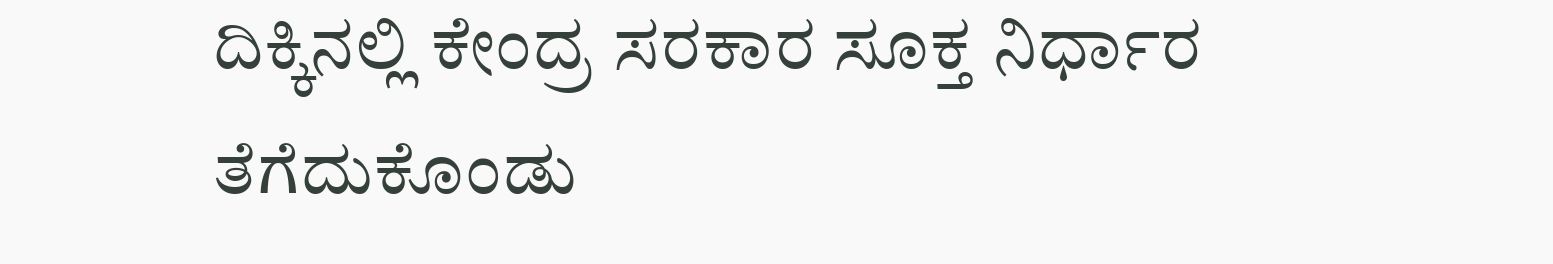ದಿಕ್ಕಿನಲ್ಲಿ ಕೇಂದ್ರ ಸರಕಾರ ಸೂಕ್ತ ನಿರ್ಧಾರ ತೆಗೆದುಕೊಂಡು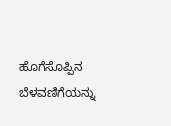ಹೊಗೆಸೊಪ್ಪಿನ ಬೆಳವಣಿಗೆಯನ್ನು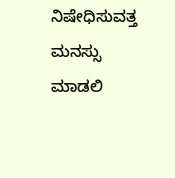ನಿಷೇಧಿಸುವತ್ತ ಮನಸ್ಸು ಮಾಡಲಿ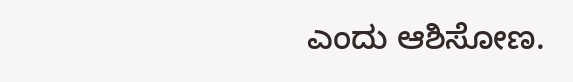ಎಂದು ಆಶಿಸೋಣ.